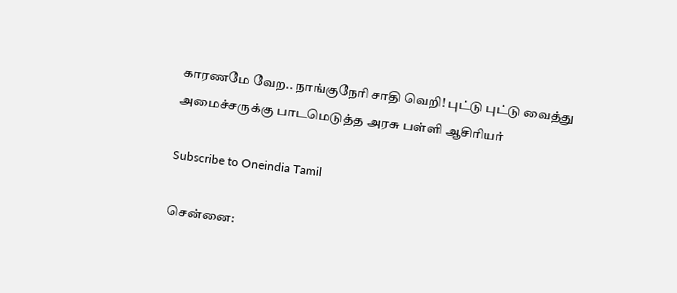காரணமே வேற.. நாங்குநேரி சாதி வெறி! புட்டு புட்டு வைத்து அமைச்சருக்கு பாடமெடுத்த அரசு பள்ளி ஆசிரியர்

Subscribe to Oneindia Tamil

சென்னை: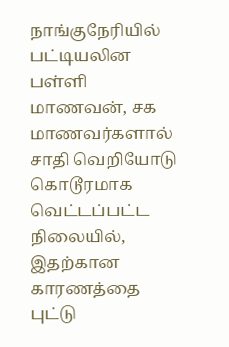நாங்குநேரியில் பட்டியலின பள்ளி மாணவன், சக மாணவர்களால் சாதி வெறியோடு கொடூரமாக வெட்டப்பட்ட நிலையில், இதற்கான காரணத்தை புட்டு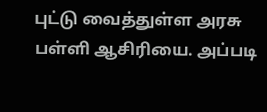புட்டு வைத்துள்ள அரசு பள்ளி ஆசிரியை. அப்படி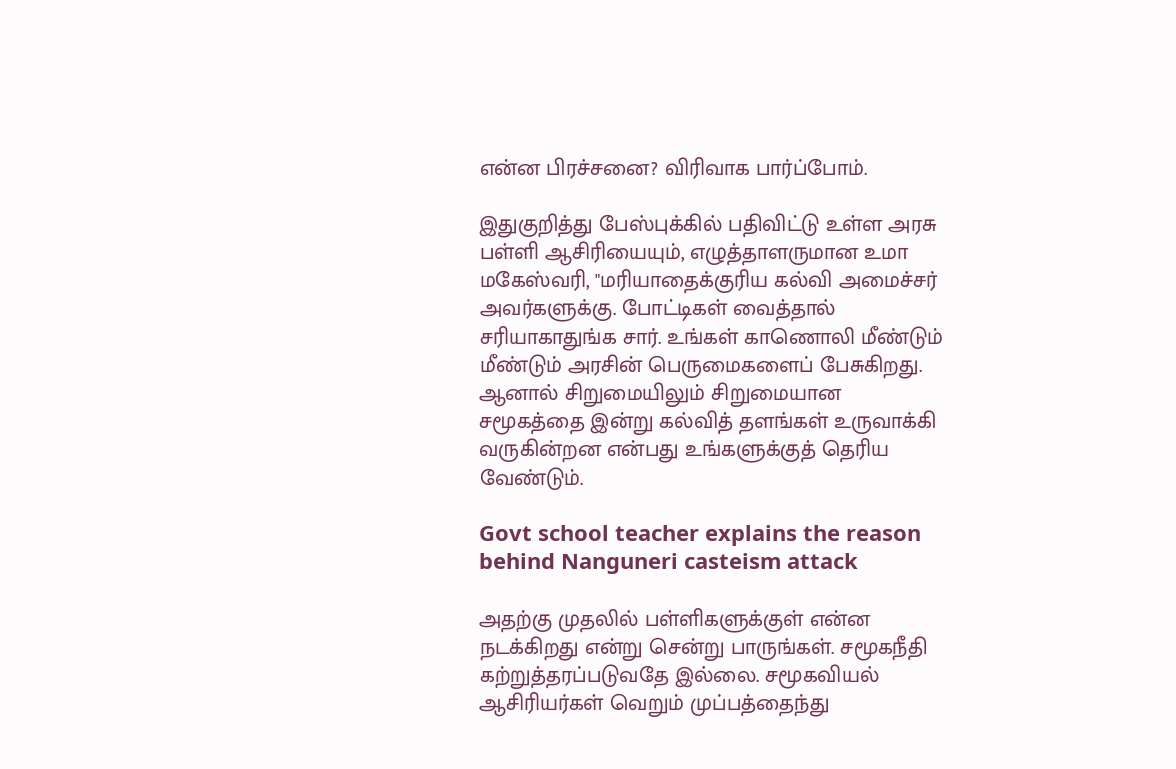என்ன பிரச்சனை? விரிவாக பார்ப்போம்.

இதுகுறித்து பேஸ்புக்கில் பதிவிட்டு உள்ள அரசு பள்ளி ஆசிரியையும், எழுத்தாளருமான உமா மகேஸ்வரி, "மரியாதைக்குரிய கல்வி அமைச்சர் அவர்களுக்கு. போட்டிகள் வைத்தால் சரியாகாதுங்க சார். உங்கள் காணொலி மீண்டும் மீண்டும் அரசின் பெருமைகளைப் பேசுகிறது. ஆனால் சிறுமையிலும் சிறுமையான சமூகத்தை இன்று கல்வித் தளங்கள் உருவாக்கி வருகின்றன என்பது உங்களுக்குத் தெரிய வேண்டும்.

Govt school teacher explains the reason behind Nanguneri casteism attack

அதற்கு முதலில் பள்ளிகளுக்குள் என்ன நடக்கிறது என்று சென்று பாருங்கள். சமூகநீதி கற்றுத்தரப்படுவதே இல்லை. சமூகவியல் ஆசிரியர்கள் வெறும் முப்பத்தைந்து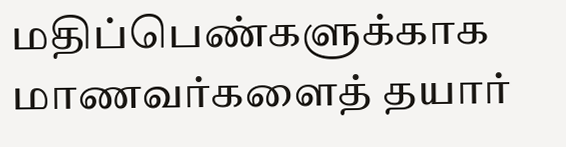மதிப்பெண்களுக்காக மாணவர்களைத் தயார்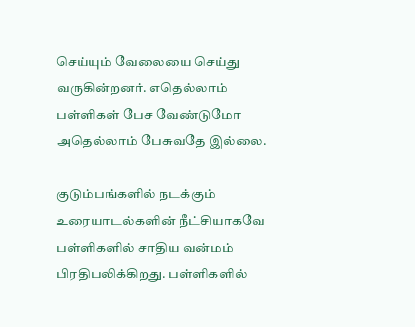செய்யும் வேலையை செய்து வருகின்றனர். எதெல்லாம் பள்ளிகள் பேச வேண்டுமோ அதெல்லாம் பேசுவதே இல்லை.

குடும்பங்களில் நடக்கும் உரையாடல்களின் நீட்சியாகவே பள்ளிகளில் சாதிய வன்மம் பிரதிபலிக்கிறது. பள்ளிகளில்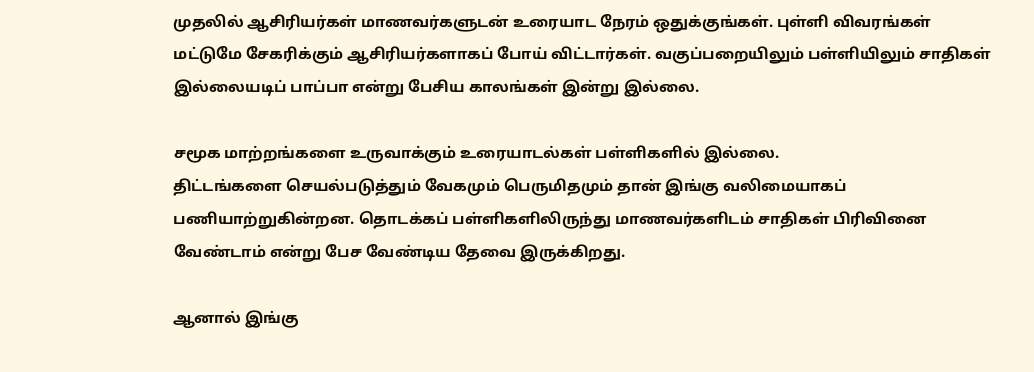முதலில் ஆசிரியர்கள் மாணவர்களுடன் உரையாட நேரம் ஒதுக்குங்கள். புள்ளி விவரங்கள் மட்டுமே சேகரிக்கும் ஆசிரியர்களாகப் போய் விட்டார்கள். வகுப்பறையிலும் பள்ளியிலும் சாதிகள் இல்லையடிப் பாப்பா என்று பேசிய காலங்கள் இன்று இல்லை.

சமூக மாற்றங்களை உருவாக்கும் உரையாடல்கள் பள்ளிகளில் இல்லை.
திட்டங்களை செயல்படுத்தும் வேகமும் பெருமிதமும் தான் இங்கு வலிமையாகப் பணியாற்றுகின்றன. தொடக்கப் பள்ளிகளிலிருந்து மாணவர்களிடம் சாதிகள் பிரிவினை வேண்டாம் என்று பேச வேண்டிய தேவை இருக்கிறது.

ஆனால் இங்கு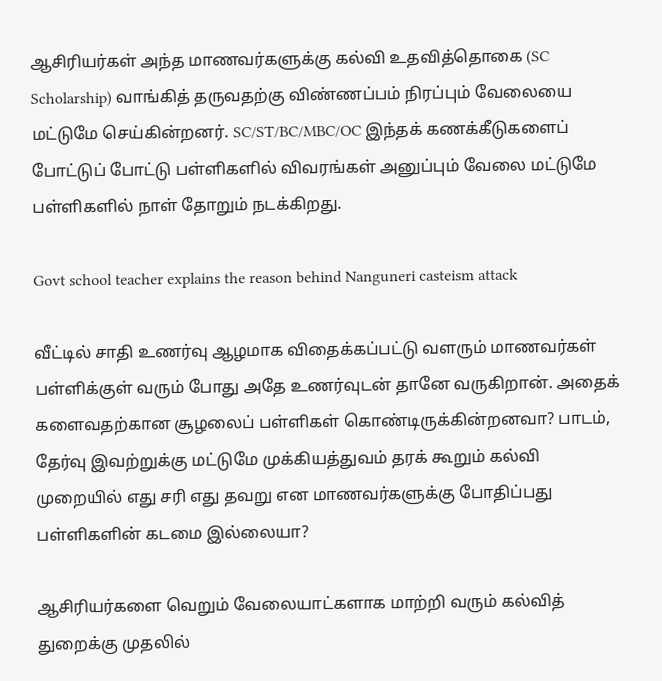ஆசிரியர்கள் அந்த மாணவர்களுக்கு கல்வி உதவித்தொகை (SC Scholarship) வாங்கித் தருவதற்கு விண்ணப்பம் நிரப்பும் வேலையை மட்டுமே செய்கின்றனர். SC/ST/BC/MBC/OC இந்தக் கணக்கீடுகளைப் போட்டுப் போட்டு பள்ளிகளில் விவரங்கள் அனுப்பும் வேலை மட்டுமே பள்ளிகளில் நாள் தோறும் நடக்கிறது.

Govt school teacher explains the reason behind Nanguneri casteism attack

வீட்டில் சாதி உணர்வு ஆழமாக விதைக்கப்பட்டு வளரும் மாணவர்கள் பள்ளிக்குள் வரும் போது அதே உணர்வுடன் தானே வருகிறான். அதைக் களைவதற்கான சூழலைப் பள்ளிகள் கொண்டிருக்கின்றனவா? பாடம், தேர்வு இவற்றுக்கு மட்டுமே முக்கியத்துவம் தரக் கூறும் கல்வி முறையில் எது சரி எது தவறு என மாணவர்களுக்கு போதிப்பது பள்ளிகளின் கடமை இல்லையா?

ஆசிரியர்களை வெறும் வேலையாட்களாக மாற்றி வரும் கல்வித் துறைக்கு முதலில்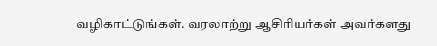வழிகாட்டுங்கள். வரலாற்று ஆசிரியர்கள் அவர்களது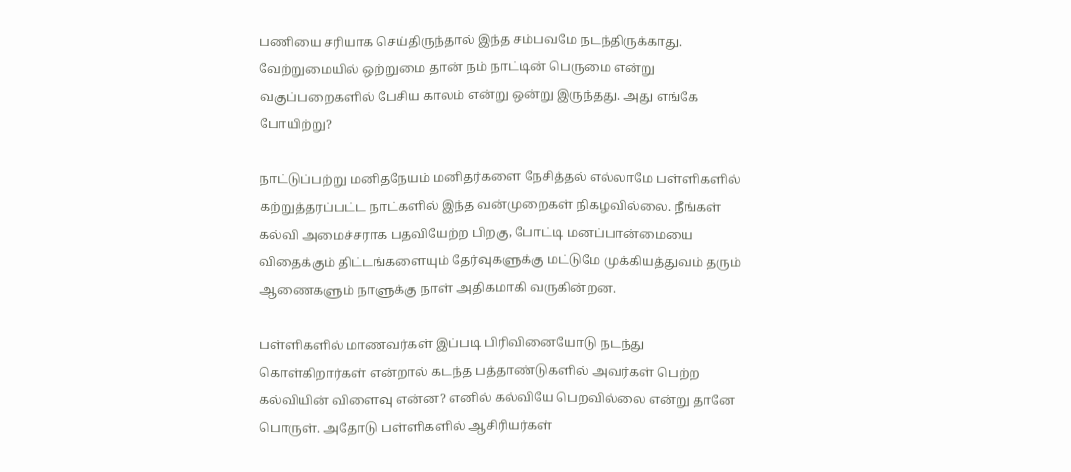பணியை சரியாக செய்திருந்தால் இந்த சம்பவமே நடந்திருக்காது.
வேற்றுமையில் ஒற்றுமை தான் நம் நாட்டின் பெருமை என்று வகுப்பறைகளில் பேசிய காலம் என்று ஒன்று இருந்தது. அது எங்கே போயிற்று?

நாட்டுப்பற்று மனிதநேயம் மனிதர்களை நேசித்தல் எல்லாமே பள்ளிகளில் கற்றுத்தரப்பட்ட நாட்களில் இந்த வன்முறைகள் நிகழவில்லை. நீங்கள் கல்வி அமைச்சராக பதவியேற்ற பிறகு, போட்டி மனப்பான்மையை விதைக்கும் திட்டங்களையும் தேர்வுகளுக்கு மட்டுமே முக்கியத்துவம் தரும் ஆணைகளும் நாளுக்கு நாள் அதிகமாகி வருகின்றன.

பள்ளிகளில் மாணவர்கள் இப்படி பிரிவினையோடு நடந்து கொள்கிறார்கள் என்றால் கடந்த பத்தாண்டுகளில் அவர்கள் பெற்ற கல்வியின் விளைவு என்ன? எனில் கல்வியே பெறவில்லை என்று தானே பொருள். அதோடு பள்ளிகளில் ஆசிரியர்கள்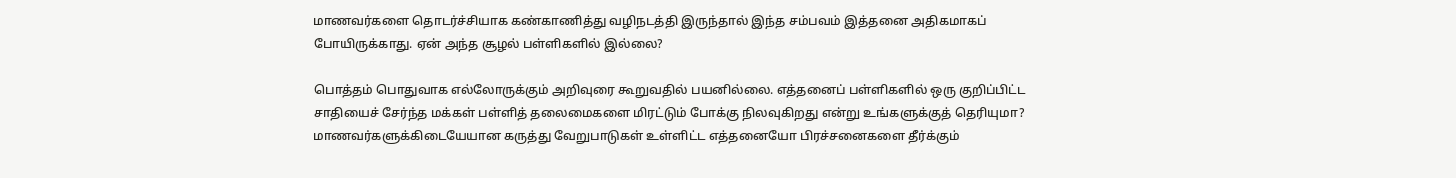மாணவர்களை தொடர்ச்சியாக கண்காணித்து வழிநடத்தி இருந்தால் இந்த சம்பவம் இத்தனை அதிகமாகப் போயிருக்காது. ஏன் அந்த சூழல் பள்ளிகளில் இல்லை?

பொத்தம் பொதுவாக எல்லோருக்கும் அறிவுரை கூறுவதில் பயனில்லை. எத்தனைப் பள்ளிகளில் ஒரு குறிப்பிட்ட சாதியைச் சேர்ந்த மக்கள் பள்ளித் தலைமைகளை மிரட்டும் போக்கு நிலவுகிறது என்று உங்களுக்குத் தெரியுமா? மாணவர்களுக்கிடையேயான கருத்து வேறுபாடுகள் உள்ளிட்ட எத்தனையோ பிரச்சனைகளை தீர்க்கும்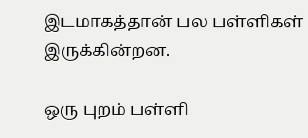இடமாகத்தான் பல பள்ளிகள் இருக்கின்றன.

ஒரு புறம் பள்ளி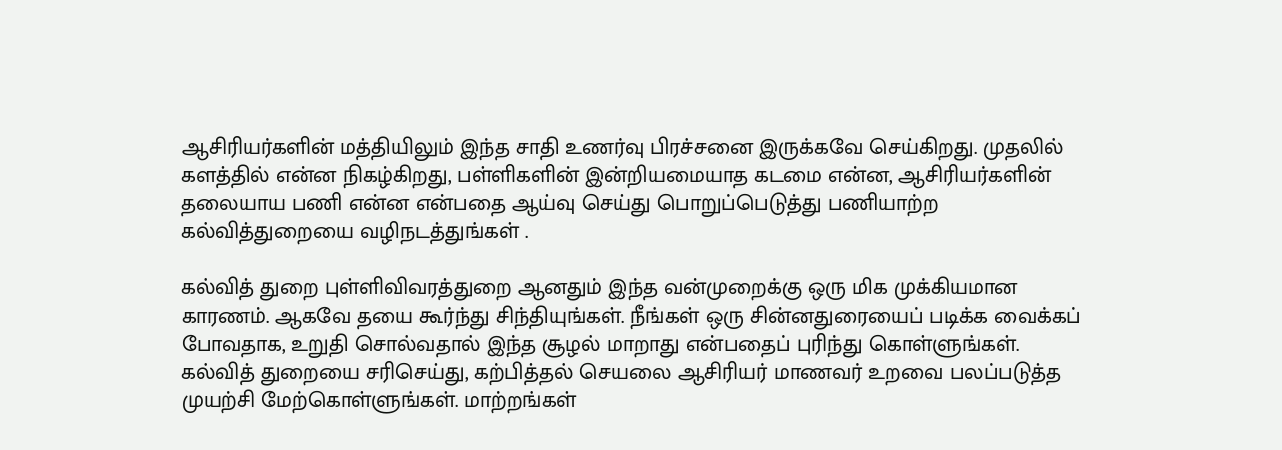ஆசிரியர்களின் மத்தியிலும் இந்த சாதி உணர்வு பிரச்சனை இருக்கவே செய்கிறது. முதலில் களத்தில் என்ன நிகழ்கிறது, பள்ளிகளின் இன்றியமையாத கடமை என்ன, ஆசிரியர்களின் தலையாய பணி என்ன என்பதை ஆய்வு செய்து பொறுப்பெடுத்து பணியாற்ற கல்வித்துறையை வழிநடத்துங்கள் .

கல்வித் துறை புள்ளிவிவரத்துறை ஆனதும் இந்த வன்முறைக்கு ஒரு மிக முக்கியமான காரணம். ஆகவே தயை கூர்ந்து சிந்தியுங்கள். நீங்கள் ஒரு சின்னதுரையைப் படிக்க வைக்கப் போவதாக, உறுதி சொல்வதால் இந்த சூழல் மாறாது என்பதைப் புரிந்து கொள்ளுங்கள். கல்வித் துறையை சரிசெய்து, கற்பித்தல் செயலை ஆசிரியர் மாணவர் உறவை பலப்படுத்த முயற்சி மேற்கொள்ளுங்கள். மாற்றங்கள்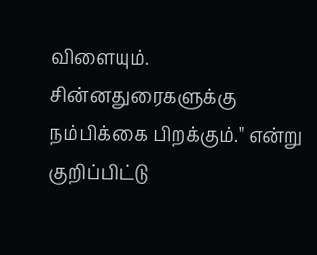விளையும். சின்னதுரைகளுக்கு நம்பிக்கை பிறக்கும்." என்று குறிப்பிட்டு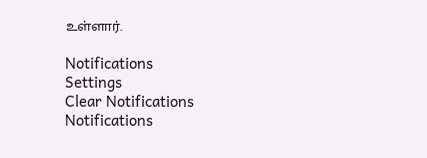உள்ளார்.

Notifications
Settings
Clear Notifications
Notifications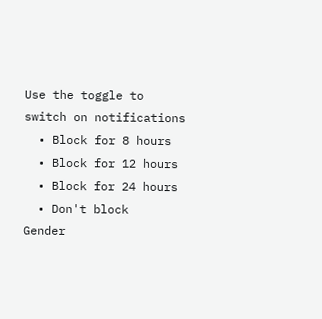Use the toggle to switch on notifications
  • Block for 8 hours
  • Block for 12 hours
  • Block for 24 hours
  • Don't block
Gender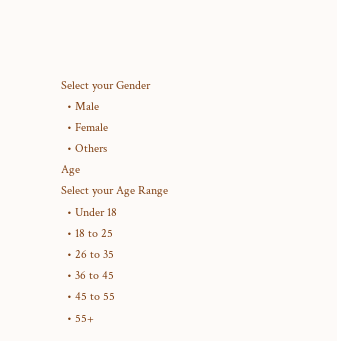Select your Gender
  • Male
  • Female
  • Others
Age
Select your Age Range
  • Under 18
  • 18 to 25
  • 26 to 35
  • 36 to 45
  • 45 to 55
  • 55+